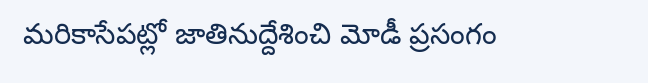మరికాసేపట్లో జాతినుద్దేశించి మోడీ ప్రసంగం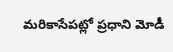మరికాసేపట్లో ప్రధాని మోడీ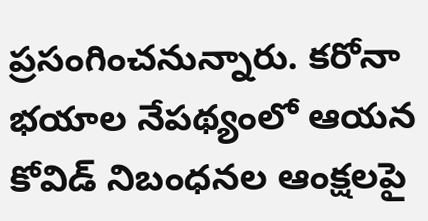ప్రసంగించనున్నారు. కరోనా భయాల నేపథ్యంలో ఆయన కోవిడ్ నిబంధనల ఆంక్షలపై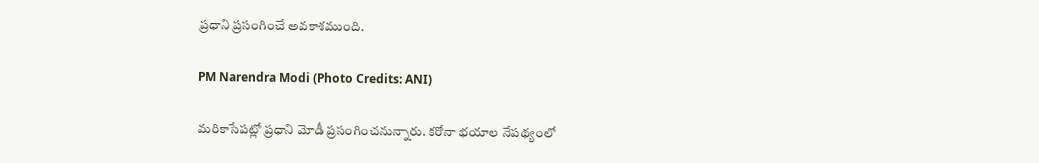ప్రధాని ప్రసంగించే అవకాశముంది.

PM Narendra Modi (Photo Credits: ANI)

మరికాసేపట్లో ప్రధాని మోడీ ప్రసంగించనున్నారు. కరోనా భయాల నేపథ్యంలో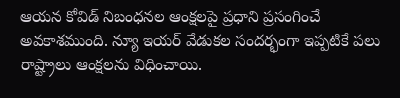ఆయన కోవిడ్ నిబంధనల ఆంక్షలపై ప్రధాని ప్రసంగించే అవకాశముంది. న్యూ ఇయర్ వేడుకల సందర్భంగా ఇప్పటికే పలు రాష్ట్రాలు ఆంక్షలను విధించాయి.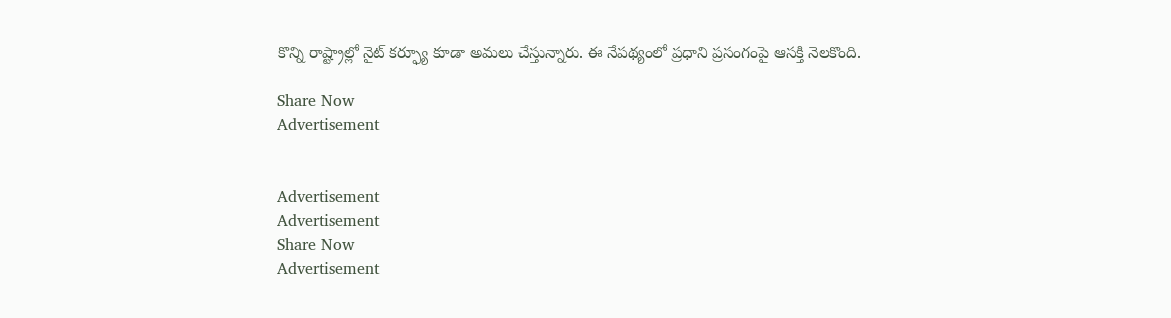కొన్ని రాష్ట్రాల్లో నైట్ కర్ఫ్యూ కూడా అమలు చేస్తున్నారు. ఈ నేపథ్యంలో ప్రధాని ప్రసంగంపై ఆసక్తి నెలకొంది.

Share Now
Advertisement


Advertisement
Advertisement
Share Now
Advertisement